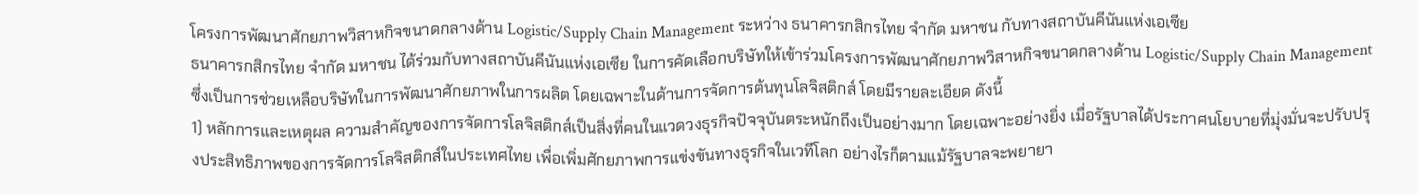โครงการพัฒนาศักยภาพวิสาหกิจขนาดกลางด้าน Logistic/Supply Chain Management ระหว่าง ธนาคารกสิกรไทย จำกัด มหาชน กับทางสถาบันคีนันแห่งเอเซีย
ธนาคารกสิกรไทย จำกัด มหาชน ได้ร่วมกับทางสถาบันคีนันแห่งเอเซีย ในการคัดเลือกบริษัทให้เข้าร่วมโครงการพัฒนาศักยภาพวิสาหกิจขนาดกลางด้าน Logistic/Supply Chain Management ซึ่งเป็นการช่วยเหลือบริษัทในการพัฒนาศักยภาพในการผลิต โดยเฉพาะในด้านการจัดการต้นทุนโลจิสติกส์ โดยมีรายละเอียด ดังนี้
1) หลักการและเหตุผล ความสำคัญของการจัดการโลจิสติกส์เป็นสิ่งที่คนในแวดวงธุรกิจปัจจุบันตระหนักถึงเป็นอย่างมาก โดยเฉพาะอย่างยิ่ง เมื่อรัฐบาลได้ประกาศนโยบายที่มุ่งมั่นจะปรับปรุงประสิทธิภาพของการจัดการโลจิสติกส์ในประเทศไทย เพื่อเพิ่มศักยภาพการแข่งขันทางธุรกิจในเวทีโลก อย่างไรก็ตามแม้รัฐบาลจะพยายา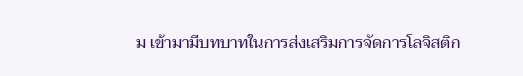ม เข้ามามีบทบาทในการส่งเสริมการจัดการโลจิสติก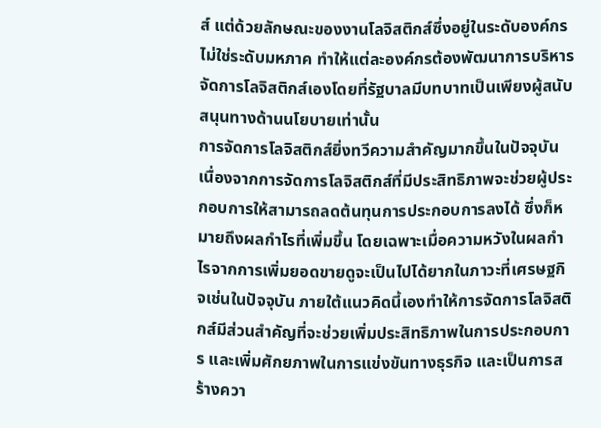ส์ แต่ด้วยลักษณะของงานโลจิสติกส์ซึ่งอยู่ในระดับองค์กรไม่ใช่ระดับมหภาค ทำให้แต่ละองค์กรต้องพัฒนาการบริหารจัดการโลจิสติกส์เองโดยที่รัฐบาลมีบทบาทเป็นเพียงผู้สนับสนุนทางด้านนโยบายเท่านั้น
การจัดการโลจิสติกส์ยิ่งทวีความสำคัญมากขึ้นในปัจจุบัน เนื่องจากการจัดการโลจิสติกส์ที่มีประสิทธิภาพจะช่วยผู้ประกอบการให้สามารถลดต้นทุนการประกอบการลงได้ ซึ่งก็หมายถึงผลกำไรที่เพิ่มขึ้น โดยเฉพาะเมื่อความหวังในผลกำไรจากการเพิ่มยอดขายดูจะเป็นไปได้ยากในภาวะที่เศรษฐกิจเช่นในปัจจุบัน ภายใต้แนวคิดนี้เองทำให้การจัดการโลจิสติกส์มีส่วนสำคัญที่จะช่วยเพิ่มประสิทธิภาพในการประกอบการ และเพิ่มศักยภาพในการแข่งขันทางธุรกิจ และเป็นการสร้างควา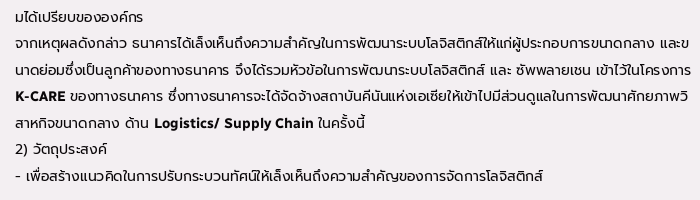มได้เปรียบขององค์กร
จากเหตุผลดังกล่าว ธนาคารได้เล็งเห็นถึงความสำคัญในการพัฒนาระบบโลจิสติกส์ให้แก่ผู้ประกอบการขนาดกลาง และขนาดย่อมซึ่งเป็นลูกค้าของทางธนาคาร จึงได้รวมหัวข้อในการพัฒนาระบบโลจิสติกส์ และ ซัพพลายเชน เข้าไว้ในโครงการ K-CARE ของทางธนาคาร ซึ่งทางธนาคารจะได้จัดจ้างสถาบันคีนันแห่งเอเซียให้เข้าไปมีส่วนดูแลในการพัฒนาศักยภาพวิสาหกิจขนาดกลาง ด้าน Logistics/ Supply Chain ในครั้งนี้
2) วัตถุประสงค์
- เพื่อสร้างแนวคิดในการปรับกระบวนทัศน์ให้เล็งเห็นถึงความสำคัญของการจัดการโลจิสติกส์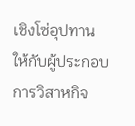เชิงโซ่อุปทาน ให้กับผู้ประกอบการวิสาหกิจ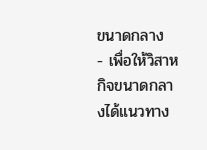ขนาดกลาง
- เพื่อให้วิสาหกิจขนาดกลางได้แนวทาง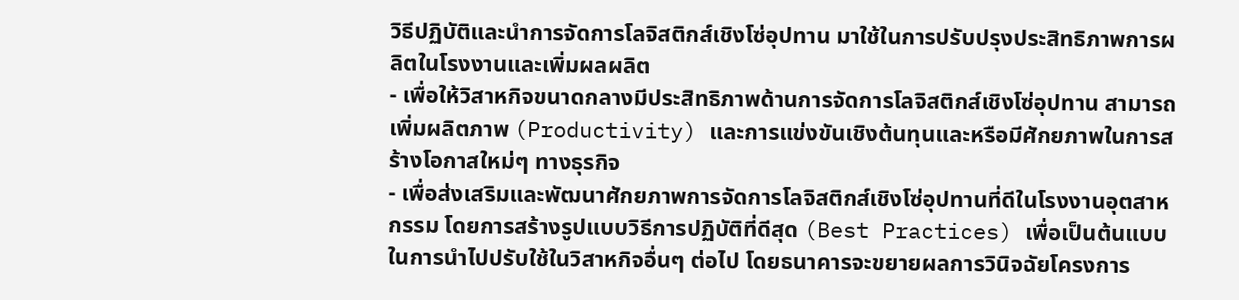วิธีปฏิบัติและนำการจัดการโลจิสติกส์เชิงโซ่อุปทาน มาใช้ในการปรับปรุงประสิทธิภาพการผลิตในโรงงานและเพิ่มผลผลิต
- เพื่อให้วิสาหกิจขนาดกลางมีประสิทธิภาพด้านการจัดการโลจิสติกส์เชิงโซ่อุปทาน สามารถเพิ่มผลิตภาพ (Productivity) และการแข่งขันเชิงต้นทุนและหรือมีศักยภาพในการสร้างโอกาสใหม่ๆ ทางธุรกิจ
- เพื่อส่งเสริมและพัฒนาศักยภาพการจัดการโลจิสติกส์เชิงโซ่อุปทานที่ดีในโรงงานอุตสาหกรรม โดยการสร้างรูปแบบวิธีการปฏิบัติที่ดีสุด (Best Practices) เพื่อเป็นต้นแบบในการนำไปปรับใช้ในวิสาหกิจอื่นๆ ต่อไป โดยธนาคารจะขยายผลการวินิจฉัยโครงการ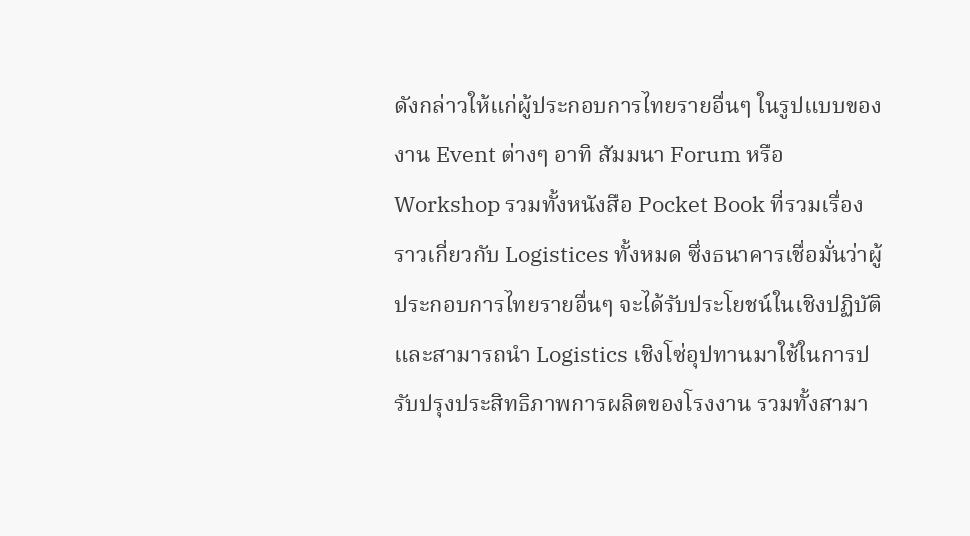ดังกล่าวให้แก่ผู้ประกอบการไทยรายอื่นๆ ในรูปแบบของงาน Event ต่างๆ อาทิ สัมมนา Forum หรือ Workshop รวมทั้งหนังสือ Pocket Book ที่รวมเรื่องราวเกี่ยวกับ Logistices ทั้งหมด ซึ่งธนาคารเชื่อมั่นว่าผู้ประกอบการไทยรายอื่นๆ จะได้รับประโยชน์ในเชิงปฏิบัติและสามารถนำ Logistics เชิงโซ่อุปทานมาใช้ในการปรับปรุงประสิทธิภาพการผลิตของโรงงาน รวมทั้งสามา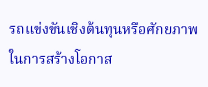รถแข่งขันเชิงต้นทุนหรือศักยภาพในการสร้างโอกาส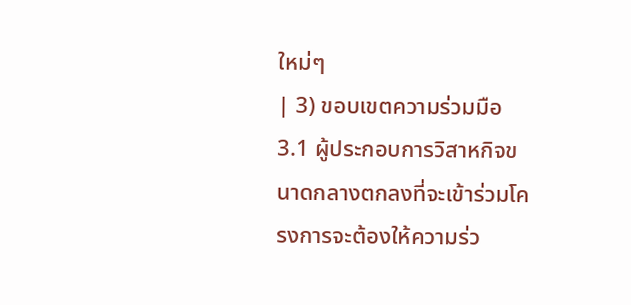ใหม่ๆ
| 3) ขอบเขตความร่วมมือ 3.1 ผู้ประกอบการวิสาหกิจขนาดกลางตกลงที่จะเข้าร่วมโครงการจะต้องให้ความร่ว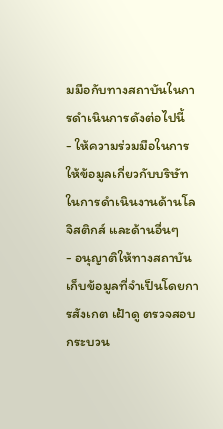มมือกับทางสถาบันในการดำเนินการดังต่อไปนี้
- ให้ความร่วมมือในการให้ข้อมูลเกี่ยวกับบริษัทในการดำเนินงานด้านโลจิสติกส์ และด้านอื่นๆ
- อนุญาติให้ทางสถาบัน เก็บข้อมูลที่จำเป็นโดยการสังเกต เฝ้าดู ตรวจสอบกระบวน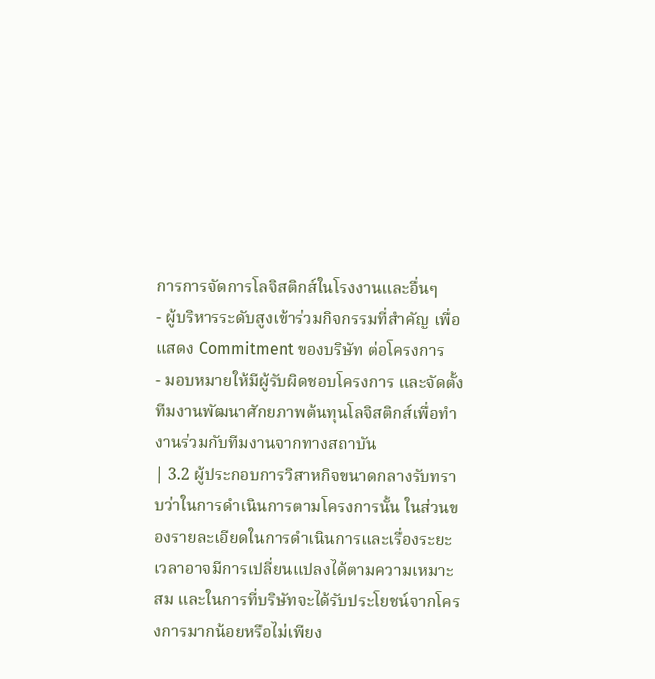การการจัดการโลจิสติกส์ในโรงงานและอื่นๆ
- ผู้บริหารระดับสูงเข้าร่วมกิจกรรมที่สำคัญ เพื่อแสดง Commitment ของบริษัท ต่อโครงการ
- มอบหมายให้มีผู้รับผิดชอบโครงการ และจัดตั้งทีมงานพัฒนาศักยภาพต้นทุนโลจิสติกส์เพื่อทำงานร่วมกับทีมงานจากทางสถาบัน
| 3.2 ผู้ประกอบการวิสาหกิจขนาดกลางรับทราบว่าในการดำเนินการตามโครงการนั้น ในส่วนของรายละเอียดในการดำเนินการและเรื่องระยะเวลาอาจมีการเปลี่ยนแปลงได้ตามความเหมาะสม และในการที่บริษัทจะได้รับประโยชน์จากโครงการมากน้อยหรือไม่เพียง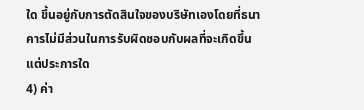ใด ขึ้นอยู่กับการตัดสินใจของบริษัทเองโดยที่ธนาคารไม่มีส่วนในการรับผิดชอบกับผลที่จะเกิดขึ้นแต่ประการใด
4) ค่า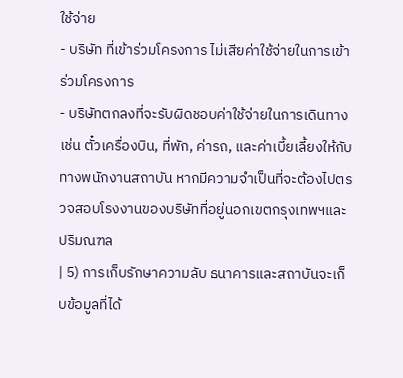ใช้จ่าย
- บริษัท ที่เข้าร่วมโครงการ ไม่เสียค่าใช้จ่ายในการเข้าร่วมโครงการ
- บริษัทตกลงที่จะรับผิดชอบค่าใช้จ่ายในการเดินทาง เช่น ตั๋วเครื่องบิน, ที่พัก, ค่ารถ, และค่าเบี้ยเลี้ยงให้กับทางพนักงานสถาบัน หากมีความจำเป็นที่จะต้องไปตรวจสอบโรงงานของบริษัทที่อยู่นอกเขตกรุงเทพฯและปริมณฑล
| 5) การเก็บรักษาความลับ ธนาคารและสถาบันจะเก็บข้อมูลที่ได้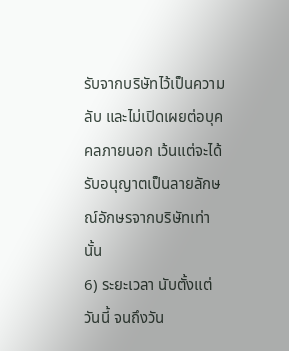รับจากบริษัทไว้เป็นความลับ และไม่เปิดเผยต่อบุคคลภายนอก เว้นแต่จะได้รับอนุญาตเป็นลายลักษณ์อักษรจากบริษัทเท่านั้น
6) ระยะเวลา นับตั้งแต่วันนี้ จนถึงวัน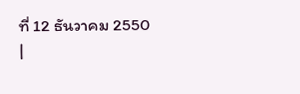ที่ 12 ธันวาคม 2550
|